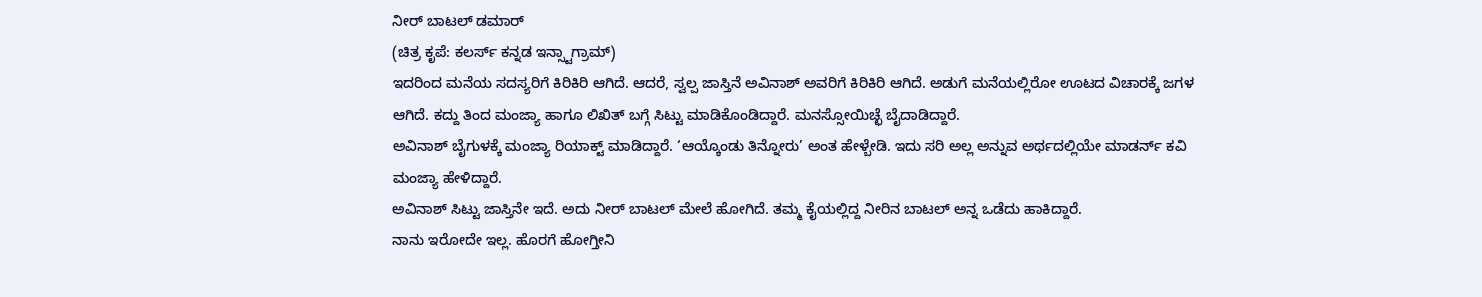ನೀರ್ ಬಾಟಲ್ ಡಮಾರ್
(ಚಿತ್ರ ಕೃಪೆ: ಕಲರ್ಸ್ ಕನ್ನಡ ಇನ್ಸ್ಟಾಗ್ರಾಮ್)
ಇದರಿಂದ ಮನೆಯ ಸದಸ್ಯರಿಗೆ ಕಿರಿಕಿರಿ ಆಗಿದೆ. ಆದರೆ, ಸ್ವಲ್ಪ ಜಾಸ್ತಿನೆ ಅವಿನಾಶ್ ಅವರಿಗೆ ಕಿರಿಕಿರಿ ಆಗಿದೆ. ಅಡುಗೆ ಮನೆಯಲ್ಲಿರೋ ಊಟದ ವಿಚಾರಕ್ಕೆ ಜಗಳ ಆಗಿದೆ. ಕದ್ದು ತಿಂದ ಮಂಜ್ಯಾ ಹಾಗೂ ಲಿಖಿತ್ ಬಗ್ಗೆ ಸಿಟ್ಟು ಮಾಡಿಕೊಂಡಿದ್ದಾರೆ. ಮನಸ್ಸೋಯಿಚ್ಛೆ ಬೈದಾಡಿದ್ದಾರೆ.
ಅವಿನಾಶ್ ಬೈಗುಳಕ್ಕೆ ಮಂಜ್ಯಾ ರಿಯಾಕ್ಟ್ ಮಾಡಿದ್ದಾರೆ. ‘ಆಯ್ಕೊಂಡು ತಿನ್ನೋರು’ ಅಂತ ಹೇಳ್ಬೇಡಿ. ಇದು ಸರಿ ಅಲ್ಲ ಅನ್ನುವ ಅರ್ಥದಲ್ಲಿಯೇ ಮಾಡರ್ನ್ ಕವಿ ಮಂಜ್ಯಾ ಹೇಳಿದ್ದಾರೆ.
ಅವಿನಾಶ್ ಸಿಟ್ಟು ಜಾಸ್ತಿನೇ ಇದೆ. ಅದು ನೀರ್ ಬಾಟಲ್ ಮೇಲೆ ಹೋಗಿದೆ. ತಮ್ಮ ಕೈಯಲ್ಲಿದ್ದ ನೀರಿನ ಬಾಟಲ್ ಅನ್ನ ಒಡೆದು ಹಾಕಿದ್ದಾರೆ.
ನಾನು ಇರೋದೇ ಇಲ್ಲ. ಹೊರಗೆ ಹೋಗ್ತೀನಿ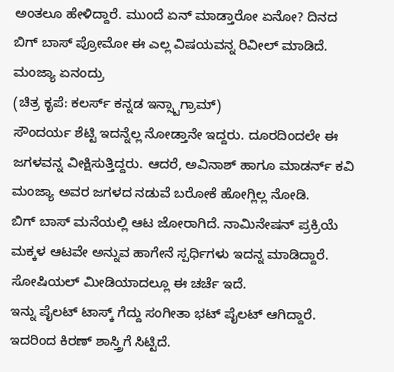ಅಂತಲೂ ಹೇಳಿದ್ದಾರೆ. ಮುಂದೆ ಏನ್ ಮಾಡ್ತಾರೋ ಏನೋ? ದಿನದ ಬಿಗ್ ಬಾಸ್ ಪ್ರೋಮೋ ಈ ಎಲ್ಲ ವಿಷಯವನ್ನ ರಿವೀಲ್ ಮಾಡಿದೆ.
ಮಂಜ್ಯಾ ಏನಂದ್ರು
(ಚಿತ್ರ ಕೃಪೆ: ಕಲರ್ಸ್ ಕನ್ನಡ ಇನ್ಸ್ಟಾಗ್ರಾಮ್)
ಸೌಂದರ್ಯ ಶೆಟ್ಟಿ ಇದನ್ನೆಲ್ಲ ನೋಡ್ತಾನೇ ಇದ್ದರು. ದೂರದಿಂದಲೇ ಈ ಜಗಳವನ್ನ ವೀಕ್ಷಿಸುತ್ತಿದ್ದರು. ಆದರೆ, ಅವಿನಾಶ್ ಹಾಗೂ ಮಾಡರ್ನ್ ಕವಿ ಮಂಜ್ಯಾ ಅವರ ಜಗಳದ ನಡುವೆ ಬರೋಕೆ ಹೋಗ್ಲಿಲ್ಲ ನೋಡಿ.
ಬಿಗ್ ಬಾಸ್ ಮನೆಯಲ್ಲಿ ಆಟ ಜೋರಾಗಿದೆ. ನಾಮಿನೇಷನ್ ಪ್ರಕ್ರಿಯೆ ಮಕ್ಕಳ ಆಟವೇ ಅನ್ನುವ ಹಾಗೇನೆ ಸ್ಪರ್ಧಿಗಳು ಇದನ್ನ ಮಾಡಿದ್ದಾರೆ. ಸೋಷಿಯಲ್ ಮೀಡಿಯಾದಲ್ಲೂ ಈ ಚರ್ಚೆ ಇದೆ.
ಇನ್ನು ಪೈಲಟ್ ಟಾಸ್ಕ್ ಗೆದ್ದು ಸಂಗೀತಾ ಭಟ್ ಪೈಲಟ್ ಆಗಿದ್ದಾರೆ. ಇದರಿಂದ ಕಿರಣ್ ಶಾಸ್ತ್ರಿಗೆ ಸಿಟ್ಟಿದೆ.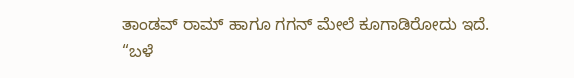ತಾಂಡವ್ ರಾಮ್ ಹಾಗೂ ಗಗನ್ ಮೇಲೆ ಕೂಗಾಡಿರೋದು ಇದೆ.
“ಬಳೆ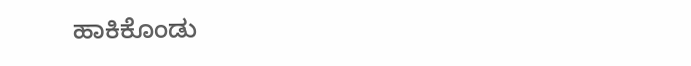ಹಾಕಿಕೊಂಡು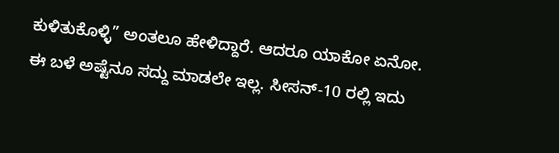ಕುಳಿತುಕೊಳ್ಳಿ” ಅಂತಲೂ ಹೇಳಿದ್ದಾರೆ. ಆದರೂ ಯಾಕೋ ಏನೋ. ಈ ಬಳೆ ಅಷ್ಟೆನೂ ಸದ್ದು ಮಾಡಲೇ ಇಲ್ಲ. ಸೀಸನ್-10 ರಲ್ಲಿ ಇದು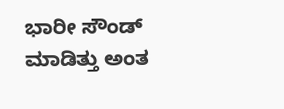ಭಾರೀ ಸೌಂಡ್ ಮಾಡಿತ್ತು ಅಂತ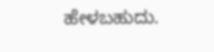ಹೇಳಬಹುದು.